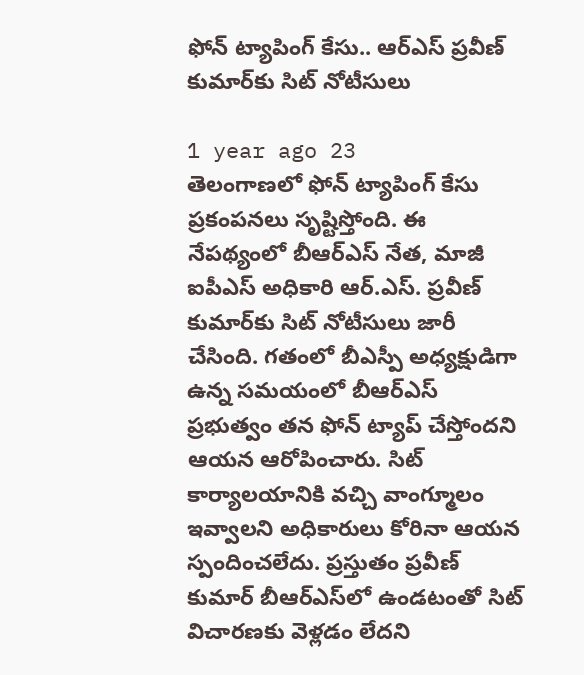ఫోన్ ట్యాపింగ్ కేసు.. ఆర్ఎస్ ప్రవీణ్‌ కుమార్‌కు సిట్ నోటీసులు

1 year ago 23
తెలంగాణలో ఫోన్ ట్యాపింగ్ కేసు ప్రకంపనలు సృష్టిస్తోంది. ఈ నేపథ్యంలో బీఆర్ఎస్ నేత, మాజీ ఐపీఎస్ అధికారి ఆర్.ఎస్. ప్రవీణ్ కుమార్‌కు సిట్ నోటీసులు జారీ చేసింది. గతంలో బీఎస్పీ అధ్యక్షుడిగా ఉన్న సమయంలో బీఆర్ఎస్ ప్రభుత్వం తన ఫోన్ ట్యాప్ చేస్తోందని ఆయన ఆరోపించారు. సిట్ కార్యాలయానికి వచ్చి వాంగ్మూలం ఇవ్వాలని అధికారులు కోరినా ఆయన స్పందించలేదు. ప్రస్తుతం ప్రవీణ్ కుమార్ బీఆర్ఎస్‌లో ఉండటంతో సిట్ విచారణకు వెళ్లడం లేదని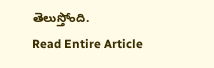తెలుస్తోంది.
Read Entire Article